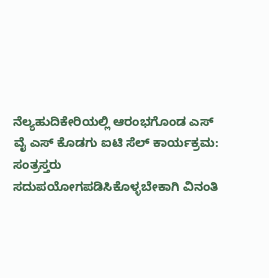ನೆಲ್ಯಹುದಿಕೇರಿಯಲ್ಲಿ ಆರಂಭಗೊಂಡ ಎಸ್ ವೈ ಎಸ್ ಕೊಡಗು ಐಟಿ ಸೆಲ್ ಕಾರ್ಯಕ್ರಮ: ಸಂತ್ರಸ್ತರು ಸದುಪಯೋಗಪಡಿಸಿಕೊಳ್ಳಬೇಕಾಗಿ ವಿನಂತಿ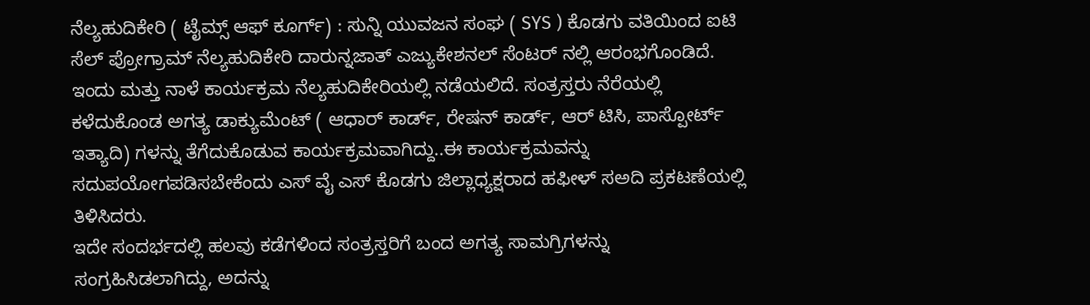ನೆಲ್ಯಹುದಿಕೇರಿ ( ಟೈಮ್ಸ್ ಆಫ್ ಕೂರ್ಗ್) : ಸುನ್ನಿ ಯುವಜನ ಸಂಘ ( SYS ) ಕೊಡಗು ವತಿಯಿಂದ ಐಟಿ ಸೆಲ್ ಪ್ರೋಗ್ರಾಮ್ ನೆಲ್ಯಹುದಿಕೇರಿ ದಾರುನ್ನಜಾತ್ ಎಜ್ಯುಕೇಶನಲ್ ಸೆಂಟರ್ ನಲ್ಲಿ ಆರಂಭಗೊಂಡಿದೆ. ಇಂದು ಮತ್ತು ನಾಳೆ ಕಾರ್ಯಕ್ರಮ ನೆಲ್ಯಹುದಿಕೇರಿಯಲ್ಲಿ ನಡೆಯಲಿದೆ. ಸಂತ್ರಸ್ತರು ನೆರೆಯಲ್ಲಿ ಕಳೆದುಕೊಂಡ ಅಗತ್ಯ ಡಾಕ್ಯುಮೆಂಟ್ ( ಆಧಾರ್ ಕಾರ್ಡ್, ರೇಷನ್ ಕಾರ್ಡ್, ಆರ್ ಟಿಸಿ, ಪಾಸ್ಪೋರ್ಟ್ ಇತ್ಯಾದಿ) ಗಳನ್ನು ತೆಗೆದುಕೊಡುವ ಕಾರ್ಯಕ್ರಮವಾಗಿದ್ದು..ಈ ಕಾರ್ಯಕ್ರಮವನ್ನು ಸದುಪಯೋಗಪಡಿಸಬೇಕೆಂದು ಎಸ್ ವೈ ಎಸ್ ಕೊಡಗು ಜಿಲ್ಲಾಧ್ಯಕ್ಷರಾದ ಹಫೀಳ್ ಸಅದಿ ಪ್ರಕಟಣೆಯಲ್ಲಿ ತಿಳಿಸಿದರು.
ಇದೇ ಸಂದರ್ಭದಲ್ಲಿ ಹಲವು ಕಡೆಗಳಿಂದ ಸಂತ್ರಸ್ತರಿಗೆ ಬಂದ ಅಗತ್ಯ ಸಾಮಗ್ರಿಗಳನ್ನು ಸಂಗ್ರಹಿಸಿಡಲಾಗಿದ್ದು, ಅದನ್ನು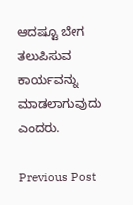ಆದಷ್ಟೂ ಬೇಗ ತಲುಪಿಸುವ ಕಾರ್ಯವನ್ನು ಮಾಡಲಾಗುವುದು ಎಂದರು.

Previous Post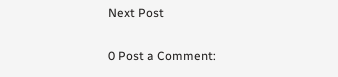Next Post

0 Post a Comment: